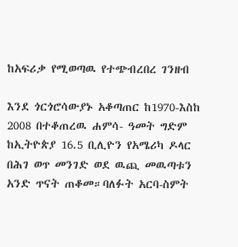ከአፍሪቃ የሚወጣዉ የተጭብረበረ ገንዘብ

እንደ ጎርጎሮሳውያኑ አቆጣጠር ከ1970-እስከ 2008 በተቆጠረዉ ሐምሳ- ዓመት ግድም ከኢትዮጵያ 16.5 ቢሊዮን የአሜሪካ ዶላር በሕገ ወጥ መንገድ ወደ ዉጪ መዉጣቱን አንድ ጥናት ጠቆመ።ባለፉት አርባ-ስምት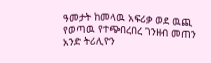ዓመታት ከመላዉ አፍሪቃ ወደ ዉጪ የወጣዉ የተጭበረበረ ገንዘብ መጠን አንድ ትሪሊዮን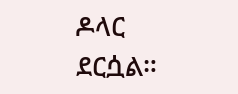ዶላር ደርሷል።